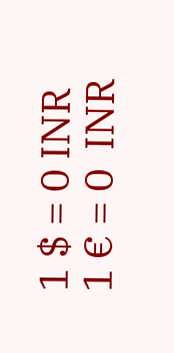1 $ = 0 INR
1 € = 0  INR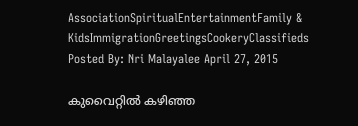AssociationSpiritualEntertainmentFamily & KidsImmigrationGreetingsCookeryClassifieds
Posted By: Nri Malayalee April 27, 2015

കുവൈറ്റില്‍ കഴിഞ്ഞ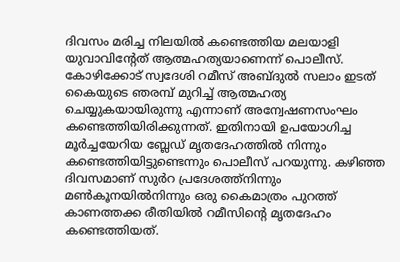ദിവസം മരിച്ച നിലയില്‍ കണ്ടെത്തിയ മലയാളി യുവാവിന്റേത് ആത്മഹത്യയാണെന്ന് പൊലീസ്. കോഴിക്കോട് സ്വദേശി റമീസ് അബ്ദുല്‍ സലാം ഇടത് കൈയുടെ ഞരമ്പ് മുറിച്ച് ആത്മഹത്യ ചെയ്യുകയായിരുന്നു എന്നാണ് അന്വേഷണസംഘം കണ്ടെത്തിയിരിക്കുന്നത്. ഇതിനായി ഉപയോഗിച്ച മൂര്‍ച്ചയേറിയ ബ്ലേഡ് മൃതദേഹത്തില്‍ നിന്നും കണ്ടെത്തിയിട്ടുണ്ടെന്നും പൊലീസ് പറയുന്നു. കഴിഞ്ഞ ദിവസമാണ് സുര്‍റ പ്രദേശത്ത്‌നിന്നും മണ്‍കൂനയില്‍നിന്നും ഒരു കൈമാത്രം പുറത്ത് കാണത്തക്ക രീതിയില്‍ റമീസിന്റെ മൃതദേഹം കണ്ടെത്തിയത്.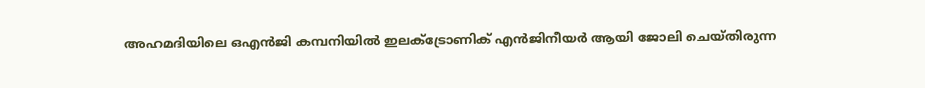അഹമദിയിലെ ഒഎന്‍ജി കമ്പനിയില്‍ ഇലക്ട്രോണിക് എന്‍ജിനീയര്‍ ആയി ജോലി ചെയ്തിരുന്ന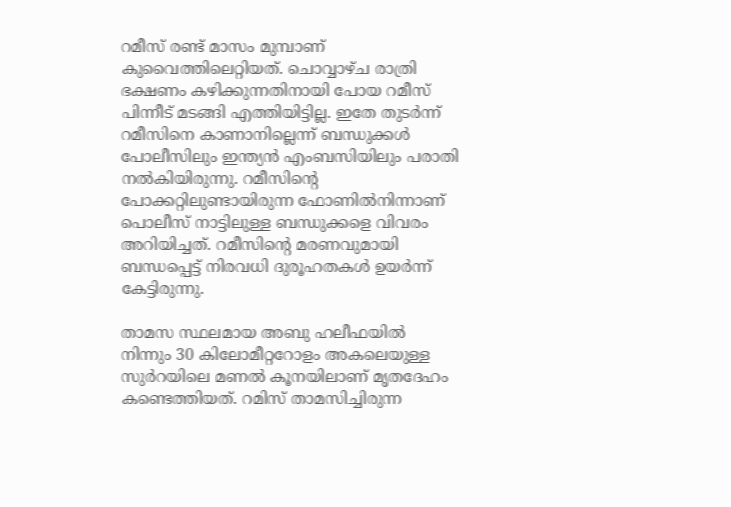റമീസ് രണ്ട് മാസം മുമ്പാണ് കുവൈത്തിലെറ്റിയത്. ചൊവ്വാഴ്ച രാത്രി ഭക്ഷണം കഴിക്കുന്നതിനായി പോയ റമീസ് പിന്നീട് മടങ്ങി എത്തിയിട്ടില്ല. ഇതേ തുടര്‍ന്ന് റമീസിനെ കാണാനില്ലെന്ന് ബന്ധുക്കള്‍ പോലീസിലും ഇന്ത്യന്‍ എംബസിയിലും പരാതി നല്‍കിയിരുന്നു. റമീസിന്റെ പോക്കറ്റിലുണ്ടായിരുന്ന ഫോണില്‍നിന്നാണ് പൊലീസ് നാട്ടിലുള്ള ബന്ധുക്കളെ വിവരം അറിയിച്ചത്. റമീസിന്റെ മരണവുമായി ബന്ധപ്പെട്ട് നിരവധി ദുരൂഹതകള്‍ ഉയര്‍ന്ന് കേട്ടിരുന്നു.

താമസ സ്ഥലമായ അബു ഹലീഫയില്‍ നിന്നും 30 കിലോമീറ്ററോളം അകലെയുള്ള സുര്‍റയിലെ മണല്‍ കൂനയിലാണ് മൃതദേഹം കണ്ടെത്തിയത്. റമിസ് താമസിച്ചിരുന്ന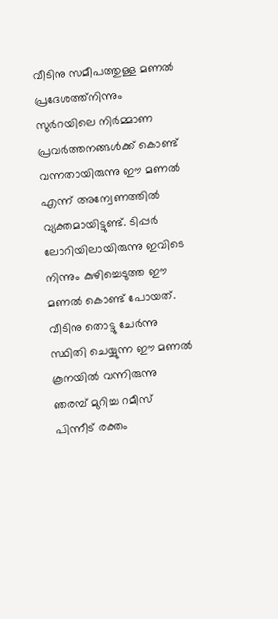വീടിനു സമീപത്തുള്ള മണല്‍ പ്രദേശത്ത്‌നിന്നും സുര്‍റയിലെ നിര്‍മ്മാണ പ്രവര്‍ത്തനങ്ങള്‍ക്ക് കൊണ്ട് വന്നതായിരുന്നു ഈ മണല്‍ എന്ന് അന്വേണത്തില്‍ വ്യക്തമായിട്ടുണ്ട്. ടിപ്പര്‍ ലോറിയിലായിരുന്നു ഇവിടെ നിന്നും കുഴിച്ചെടുത്ത ഈ മണല്‍ കൊണ്ട് പോയത്. വീടിനു തൊട്ടു ചേര്‍ന്നു സ്ഥിതി ചെയ്യുന്ന ഈ മണല്‍ കൂനയില്‍ വന്നിരുന്നു ഞരമ്പ് മുറിച്ച റമീസ് പിന്നീട് രക്തം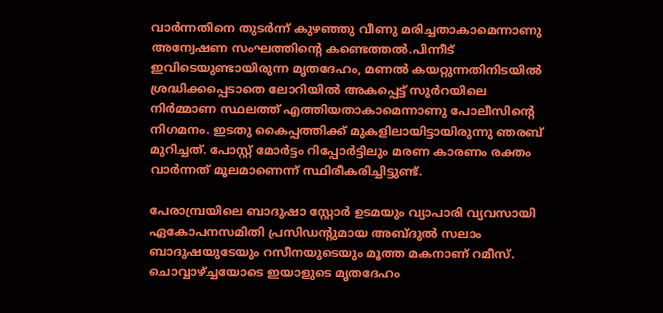വാര്‍ന്നതിനെ തുടര്‍ന്ന് കുഴഞ്ഞു വീണു മരിച്ചതാകാമെന്നാണു അന്വേഷണ സംഘത്തിന്റെ കണ്ടെത്തല്‍.പിന്നീട് ഇവിടെയുണ്ടായിരുന്ന മൃതദേഹം, മണല്‍ കയറ്റുന്നതിനിടയില്‍ ശ്രദ്ധിക്കപ്പെടാതെ ലോറിയില്‍ അകപ്പെട്ട് സുര്‍റയിലെ നിര്‍മ്മാണ സ്ഥലത്ത് എത്തിയതാകാമെന്നാണു പോലീസിന്റെ നിഗമനം. ഇടതു കൈപ്പത്തിക്ക് മുകളിലായിട്ടായിരുന്നു ഞരബ് മുറിച്ചത്. പോസ്റ്റ് മോര്‍ട്ടം റിപ്പോര്‍ട്ടിലും മരണ കാരണം രക്തം വാര്‍ന്നത് മൂലമാണെന്ന് സ്ഥിരീകരിച്ചിട്ടുണ്ട്.

പേരാമ്പ്രയിലെ ബാദുഷാ സ്റ്റോര്‍ ഉടമയും വ്യാപാരി വ്യവസായി ഏകോപനസമിതി പ്രസിഡന്റുമായ അബ്ദുല്‍ സലാം ബാദുഷയുടേയും റസീനയുടെയും മൂത്ത മകനാണ് റമീസ്. ചൊവ്വാഴ്ച്ചയോടെ ഇയാളുടെ മൃതദേഹം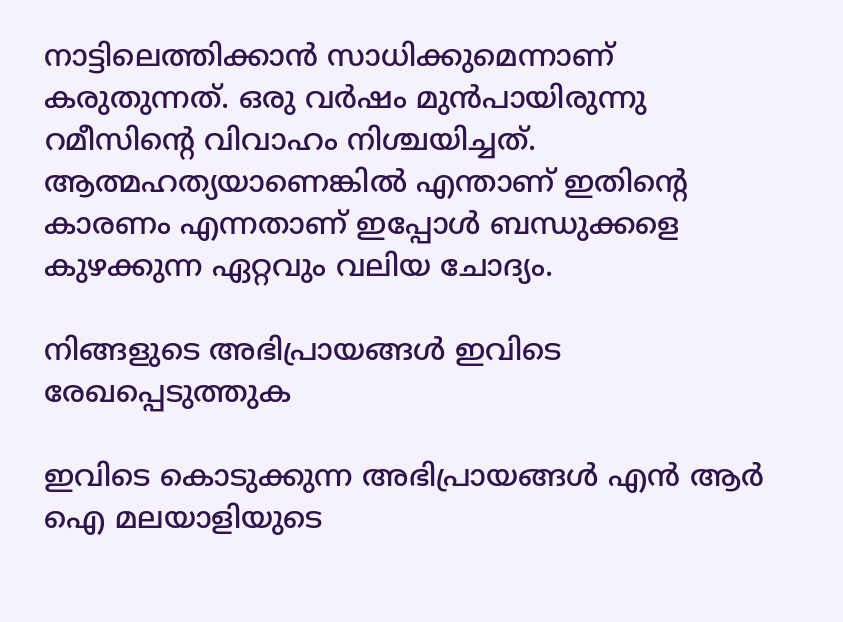നാട്ടിലെത്തിക്കാന്‍ സാധിക്കുമെന്നാണ് കരുതുന്നത്. ഒരു വര്‍ഷം മുന്‍പായിരുന്നു റമീസിന്റെ വിവാഹം നിശ്ചയിച്ചത്. ആത്മഹത്യയാണെങ്കില്‍ എന്താണ് ഇതിന്റെ കാരണം എന്നതാണ് ഇപ്പോള്‍ ബന്ധുക്കളെ കുഴക്കുന്ന ഏറ്റവും വലിയ ചോദ്യം.

നിങ്ങളുടെ അഭിപ്രായങ്ങള്‍ ഇവിടെ രേഖപ്പെടുത്തുക

ഇവിടെ കൊടുക്കുന്ന അഭിപ്രായങ്ങള്‍ എന്‍ ആര്‍ ഐ മലയാളിയുടെ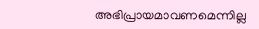അഭിപ്രായമാവണമെന്നില്ല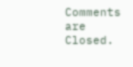Comments are Closed.